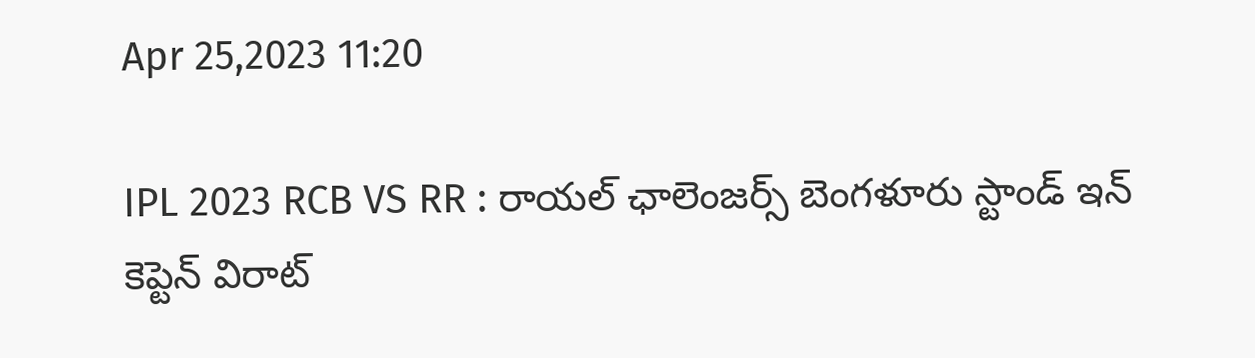Apr 25,2023 11:20

IPL 2023 RCB VS RR : రాయల్‌ ఛాలెంజర్స్‌ బెంగళూరు స్టాండ్‌ ఇన్‌ కెప్టెన్‌ విరాట్‌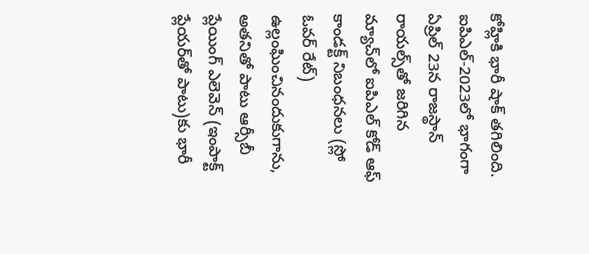కోహ్లికి భారీ షాక్‌ తగిలింది. ఐపిఎల్‌-2023లో భాగంగా ఏప్రిల్‌ 23న రాజస్థాన్‌ రాయల్స్‌తో జరిగిన మ్యాచ్‌లో ఐపిఎల్‌ కోడ్‌ ఆఫ్‌ కాండక్ట్‌ నిబంధనలు (స్లో ఓవర్‌ రేట్‌) ఉల్లంఘించినందుకుగాను, అతనితో పాటు ఆర్సీబీ ప్లేయింగ్‌ ఎలెవెన్‌ (ఇంపాక్ట్‌ ప్లేయర్‌తో పాటు)కు భారీ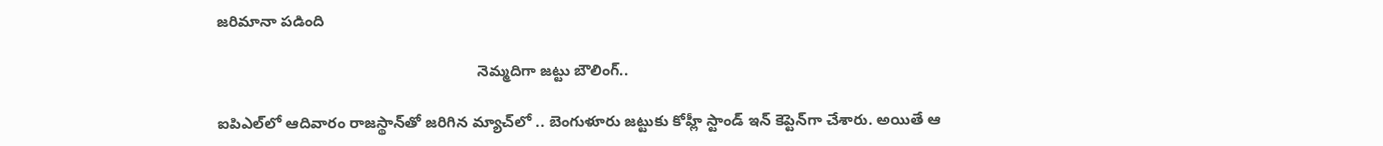జరిమానా పడింది

                                                             నెమ్మదిగా జట్టు బౌలింగ్‌..

ఐపిఎల్‌లో ఆదివారం రాజస్థాన్‌తో జరిగిన మ్యాచ్‌లో .. బెంగుళూరు జట్టుకు కోహ్లీ స్టాండ్‌ ఇన్‌ కెప్టెన్‌గా చేశారు. అయితే ఆ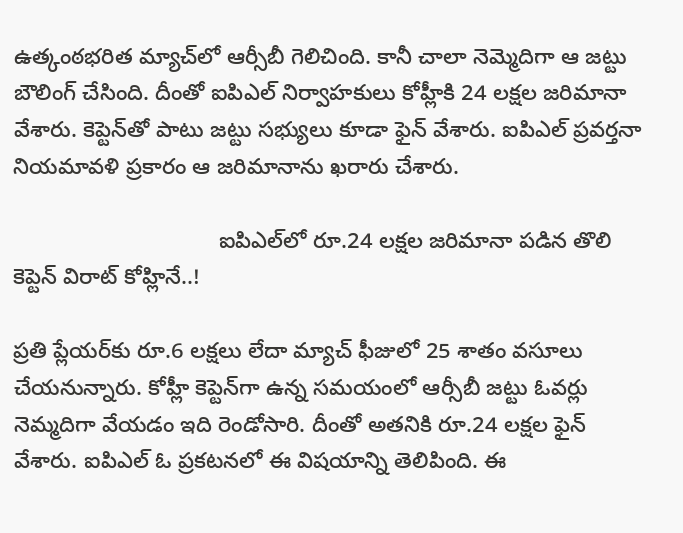ఉత్కంఠభరిత మ్యాచ్‌లో ఆర్సీబీ గెలిచింది. కానీ చాలా నెమ్మెదిగా ఆ జట్టు బౌలింగ్‌ చేసింది. దీంతో ఐపిఎల్‌ నిర్వాహకులు కోహ్లీకి 24 లక్షల జరిమానా వేశారు. కెప్టెన్‌తో పాటు జట్టు సభ్యులు కూడా ఫైన్‌ వేశారు. ఐపిఎల్‌ ప్రవర్తనా నియమావళి ప్రకారం ఆ జరిమానాను ఖరారు చేశారు.

                                 ఐపిఎల్‌లో రూ.24 లక్షల జరిమానా పడిన తొలి కెప్టెన్‌ విరాట్‌ కోహ్లినే..!

ప్రతి ప్లేయర్‌కు రూ.6 లక్షలు లేదా మ్యాచ్‌ ఫీజులో 25 శాతం వసూలు చేయనున్నారు. కోహ్లీ కెప్టెన్‌గా ఉన్న సమయంలో ఆర్సీబీ జట్టు ఓవర్లు నెమ్మదిగా వేయడం ఇది రెండోసారి. దీంతో అతనికి రూ.24 లక్షల ఫైన్‌ వేశారు. ఐపిఎల్‌ ఓ ప్రకటనలో ఈ విషయాన్ని తెలిపింది. ఈ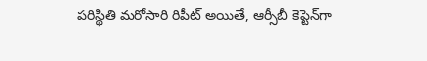పరిస్థితి మరోసారి రిపీట్‌ అయితే, ఆర్సీబీ కెప్టెన్‌గా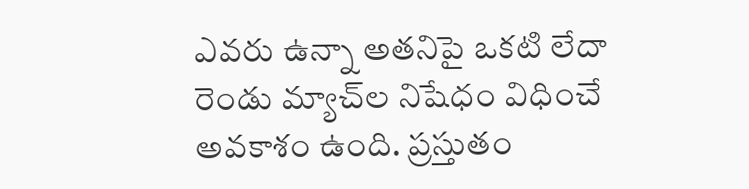ఎవరు ఉన్నా అతనిపై ఒకటి లేదా రెండు మ్యాచ్‌ల నిషేధం విధించే అవకాశం ఉంది. ప్రస్తుతం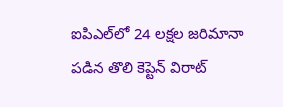ఐపిఎల్‌లో 24 లక్షల జరిమానా పడిన తొలి కెప్టెన్‌ విరాట్‌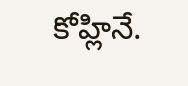కోహ్లినే.